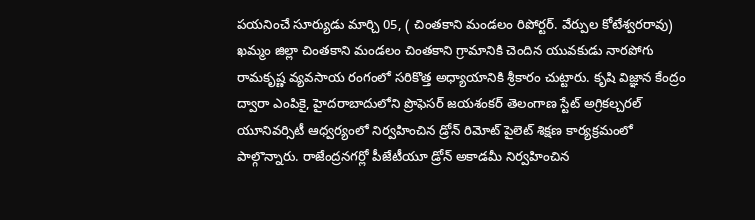పయనించే సూర్యుడు మార్చి 05, ( చింతకాని మండలం రిపోర్టర్. వేర్పుల కోటేశ్వరరావు) ఖమ్మం జిల్లా చింతకాని మండలం చింతకాని గ్రామానికి చెందిన యువకుడు నారపోగు రామకృష్ణ వ్యవసాయ రంగంలో సరికొత్త అధ్యాయానికి శ్రీకారం చుట్టారు. కృషి విజ్ఞాన కేంద్రం ద్వారా ఎంపికై, హైదరాబాదులోని ప్రొఫెసర్ జయశంకర్ తెలంగాణ స్టేట్ అగ్రికల్చరల్ యూనివర్సిటీ ఆధ్వర్యంలో నిర్వహించిన డ్రోన్ రిమోట్ పైలెట్ శిక్షణ కార్యక్రమంలో పాల్గొన్నారు. రాజేంద్రనగర్లో పీజేటీయూ డ్రోన్ అకాడమీ నిర్వహించిన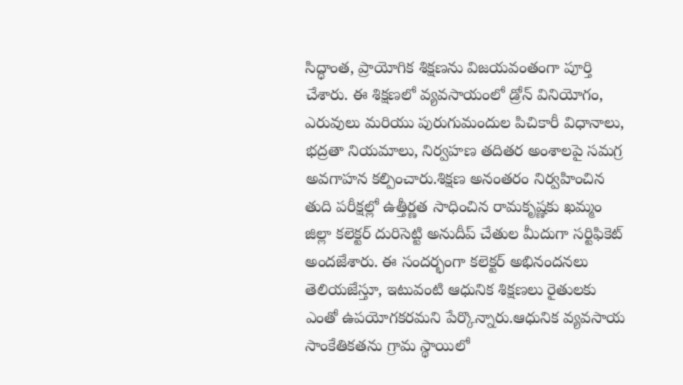సిద్ధాంత, ప్రాయోగిక శిక్షణను విజయవంతంగా పూర్తి చేశారు. ఈ శిక్షణలో వ్యవసాయంలో డ్రోన్ వినియోగం, ఎరువులు మరియు పురుగుమందుల పిచికారీ విధానాలు, భద్రతా నియమాలు, నిర్వహణ తదితర అంశాలపై సమగ్ర అవగాహన కల్పించారు.శిక్షణ అనంతరం నిర్వహించిన తుది పరీక్షల్లో ఉత్తీర్ణత సాధించిన రామకృష్ణకు ఖమ్మం జిల్లా కలెక్టర్ దురిసెట్టి అనుదీప్ చేతుల మీదుగా సర్టిఫికెట్ అందజేశారు. ఈ సందర్భంగా కలెక్టర్ అభినందనలు తెలియజేస్తూ, ఇటువంటి ఆధునిక శిక్షణలు రైతులకు ఎంతో ఉపయోగకరమని పేర్కొన్నారు.ఆధునిక వ్యవసాయ సాంకేతికతను గ్రామ స్థాయిలో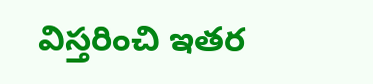విస్తరించి ఇతర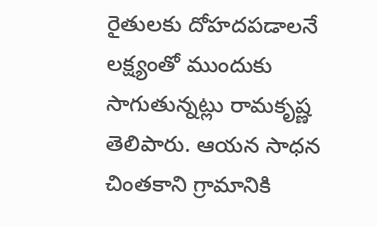రైతులకు దోహదపడాలనే లక్ష్యంతో ముందుకు సాగుతున్నట్లు రామకృష్ణ తెలిపారు. ఆయన సాధన చింతకాని గ్రామానికి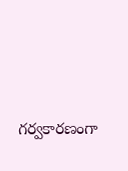గర్వకారణంగా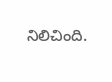నిలిచింది.